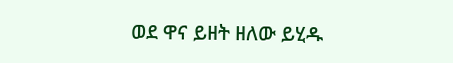ወደ ዋና ይዘት ዘለው ይሂዱ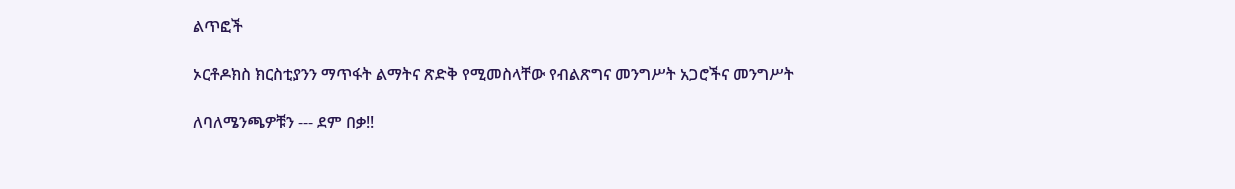ልጥፎች

ኦርቶዶክስ ክርስቲያንን ማጥፋት ልማትና ጽድቅ የሚመስላቸው የብልጽግና መንግሥት አጋሮችና መንግሥት

ለባለሜንጫዎቹን --- ደም በቃ!!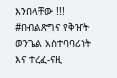እንበላቸው !!! #በብልጽግና የቅዠት ወንጌል አስተባባሪነት እና ተረፈ-ናዚ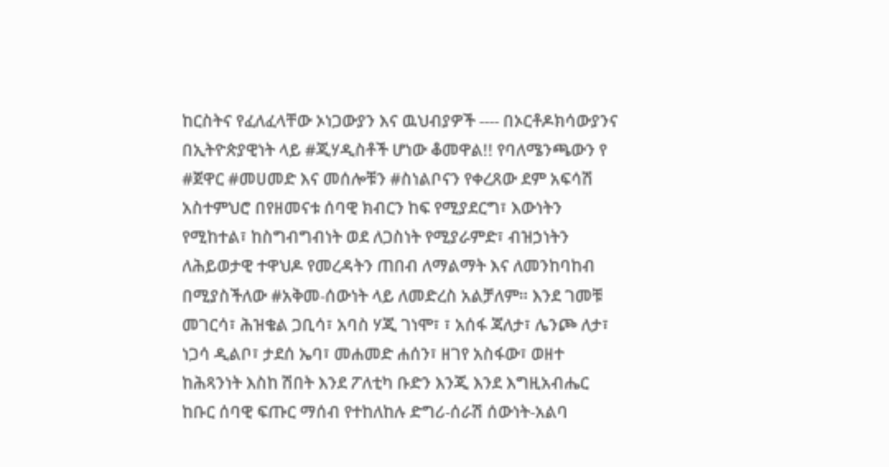ከርስትና የፈለፈላቸው ኦነጋውያን እና ዉህብያዎች ---- በኦርቶዶክሳውያንና በኢትዮጵያዊነት ላይ #ጂሃዲስቶች ሆነው ቆመዋል!! የባለሜንጫውን የ #ጀዋር #መሀመድ እና መሰሎቹን #ስነልቦናን የቀረጸው ደም አፍሳሽ አስተምህሮ በየዘመናቱ ሰባዊ ክብርን ከፍ የሚያደርግ፣ እውነትን የሚከተል፣ ከስግብግብነት ወደ ለጋስነት የሚያራምድ፣ ብዝኃነትን ለሕይወታዊ ተዋህዶ የመረዳትን ጠበብ ለማልማት እና ለመንከባከብ በሚያስችለው #አቅመ-ሰውነት ላይ ለመድረስ አልቻለም። እንደ ገመቹ መገርሳ፣ ሕዝቄል ጋቢሳ፣ አባስ ሃጂ ገነሞ፣ ፣ አሰፋ ጃለታ፣ ሌንጮ ለታ፣ ነጋሳ ዲልቦ፣ ታደሰ ኤባ፣ መሐመድ ሐሰን፣ ዘገየ አስፋው፣ ወዘተ ከሕጻንነት እስከ ሽበት እንደ ፖለቲካ ቡድን እንጂ እንደ እግዚአብሔር ከቡር ሰባዊ ፍጡር ማሰብ የተከለከሉ ድግሪ-ሰራሽ ሰውነት-አልባ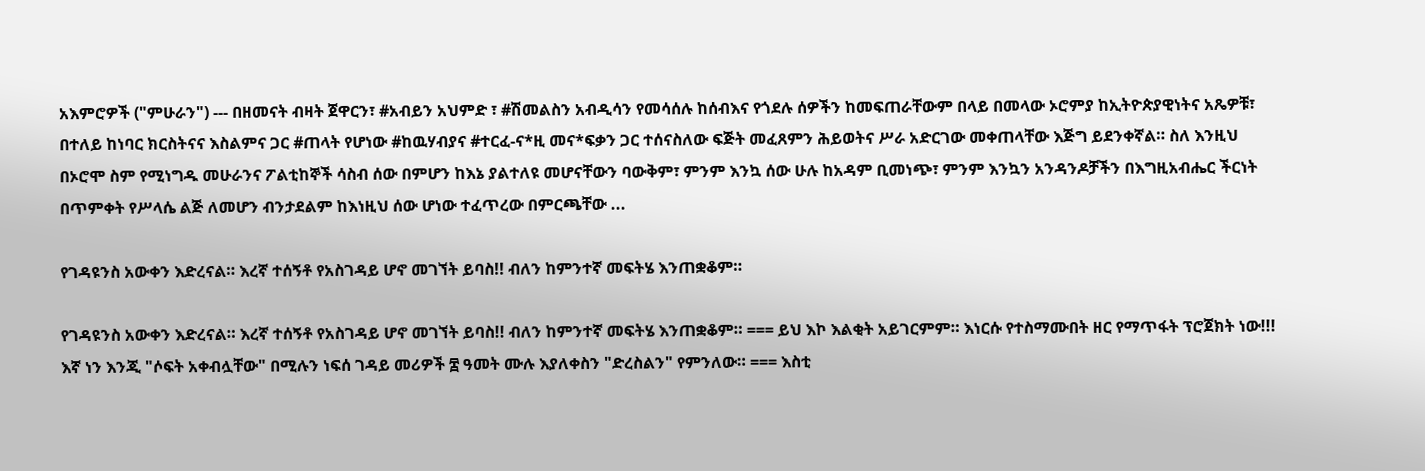አእምሮዎች ("ምሁራን") --- በዘመናት ብዛት ጀዋርን፣ #አብይን አህምድ ፣ #ሽመልስን አብዲሳን የመሳሰሉ ከሰብእና የጎደሉ ሰዎችን ከመፍጠራቸውም በላይ በመላው ኦሮምያ ከኢትዮጵያዊነትና አጼዎቹ፣ በተለይ ከነባር ክርስትናና እስልምና ጋር #ጠላት የሆነው #ከዉሃብያና #ተርፈ-ና*ዚ መና*ፍቃን ጋር ተሰናስለው ፍጅት መፈጸምን ሕይወትና ሥራ አድርገው መቀጠላቸው እጅግ ይደንቀኛል። ስለ እንዚህ በኦሮሞ ስም የሚነግዱ መሁራንና ፖልቲከኞች ሳስብ ሰው በምሆን ከእኔ ያልተለዩ መሆናቸውን ባውቅም፣ ምንም እንኳ ሰው ሁሉ ከአዳም ቢመነጭ፣ ምንም እንኳን አንዳንዶቻችን በእግዚአብሔር ችርነት በጥምቀት የሥላሴ ልጅ ለመሆን ብንታደልም ከእነዚህ ሰው ሆነው ተፈጥረው በምርጫቸው ...

የገዳዩንስ አውቀን እድረናል። እረኛ ተሰኝቶ የአስገዳይ ሆኖ መገኘት ይባስ!! ብለን ከምንተኛ መፍትሄ እንጠቋቆም።

የገዳዩንስ አውቀን እድረናል። እረኛ ተሰኝቶ የአስገዳይ ሆኖ መገኘት ይባስ!! ብለን ከምንተኛ መፍትሄ እንጠቋቆም። === ይህ እኮ እልቂት አይገርምም። እነርሱ የተስማሙበት ዘር የማጥፋት ፕሮጀክት ነው!!! እኛ ነን እንጂ "ሶፍት አቀብሏቸው" በሚሉን ነፍሰ ገዳይ መሪዎች ፰ ዓመት ሙሉ እያለቀስን "ድረስልን" የምንለው። === እስቲ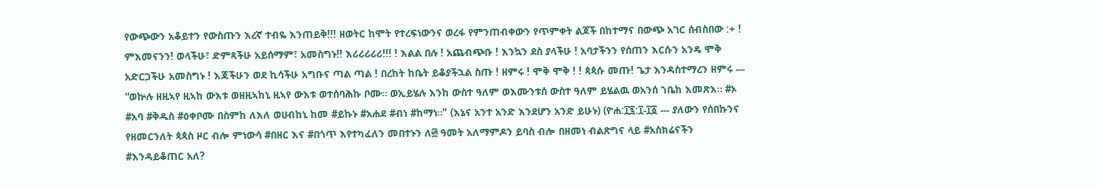የውጭውን አቆይተን የውስጡን እረኛ ተብዬ እንጠይቅ!!! ዘወትር ከሞት የተረፍነውንና ወረፋ የምንጠብቀውን የጥምቀት ልጆች በከተማና በውጭ አገር ሰብስበው :+ ! ምእመናንን! ወላችሁ፣ ድምጻችሁ አይሰማም፣ አመስግኑ!! እሪሪሪሪሪ!!! ! እልል በሉ ! አጨብጭቡ ! እንኳን ደስ ያላችሁ ! አባታችንን የሰጠን እርሱን አንዴ ሞቅ አድርጋችሁ አመስግኑ ! እጃችሁን ወደ ኪሳችሁ አግቡና ጣል ጣል ! በረከት ከቤት ይቆያችኋል ስጡ ! ዘምሩ ! ሞቅ ሞቅ ! ! ጳጳሱ መጡ! ጌታ እንዳስተማረን ዘምሩ --- “ወኵሉ ዘዚኣየ ዚኣከ ውእቱ ወዘዚኣከኒ ዚኣየ ውእቱ ወተሰባሕኩ ቦሙ። ወኢይሄሉ እንከ ውስተ ዓለም ወእሙንቱሰ ውስተ ዓለም ይሄልዉ ወአንሰ ኀቤከ እመጽእ። #ኦ #አባ #ቅዱስ #ዕቀቦሙ በስምከ ለእለ ወሀብከኒ ከመ #ይኩኑ #አሐደ #ብነ #ከማነ።" (እኔና አንተ አንድ እንደሆን አንድ ይሁኑ) (ዮሐ:፲፯:፲-፲፩ --- ያለውን የሰበኩንና የዘመርንለት ጳጳስ ዞር ብሎ ምነውሳ #በዘር እና #በጎጥ እየተካፈለን መበተኑን ለ፴ ዓመት አለማምዶን ይባስ ብሎ በዘመነ ብልጽግና ላይ #አስክሬናችን #እንዳይቆጠር አለ?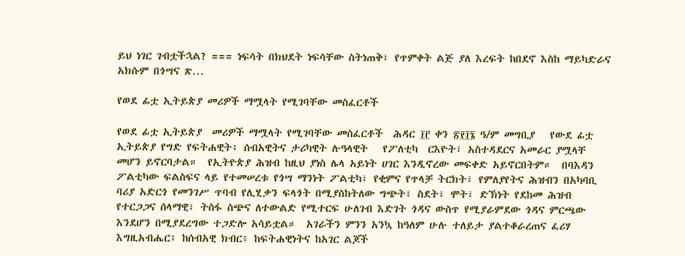ይህ ነገር ገብቷችኋል? === ነፍሳት በክህደት ነፍሳቸው ስትነጠቅ፣ የጥምቀት ልጅ ያለ እረፍት ከበደኖ እስከ ማይካድራና አክሱም በጎሣና ጽ...

የወደ ፊቷ ኢትይጵያ መሪዎች ማሟላት የሚገባቸው መስፈርቶች

የወደ ፊቷ ኢትይጵያ  መሪዎች ማሟላት የሚገባቸው መስፈርቶች  ሕዳር ፲፫ ቀን ፳፻፲፮ ዓ/ም መግቢያ   የውደ ፊቷ ኢትይጵያ የግድ የፍትሐዊት፥ ሰብአዊትና ታሪካዊት ሉዓላዊት   የፖለቲካ  ርእዮት፣ አስተዳደርና አመራር ያሟላቸ መሆን ይኖርባታል።  የኢትዮጵያ ሕዝብ ከዚህ ያነስ ሌላ አይነት ሀገር እንዲኖረው መፍቀድ አይኖርበትም።  በባእዳን ፖልቲካው ፍልስፍና ላይ የተመሠረቱ የጎሣ ማንነት ፖልቲካ፣ የቂምና የጥላቻ ትርክት፣ የምለያየትና ሕዝብን በአካባቢ ባሪያ አድርጎ የመንገሥ ጥባብ የሊሂቃን ፍላጎት በሚያስከትለው ግጭት፣ ስደት፣ ሞት፣ ድኽነት የደከመ ሕዝብ የተርጋጋና ሰላማዊ፣ ትስፋ ስጭና ለተውልድ የሚተርፍ ሁለገብ እድገት ጎዳና ውስጥ የሚያራምደው ጎዳና ምርጫው እንደሆን በሚያደረግው ተጋድሎ አሳይቷል።  አገራችን ምንን አንኳ ከዓለም ሁሉ ተለይታ ያልተቆራረጠና ፈሪሃ እግዚአብሔር፥ ከሰብአዊ ክብር፥ ከፍትሐዊነትና ከአገር ልጆች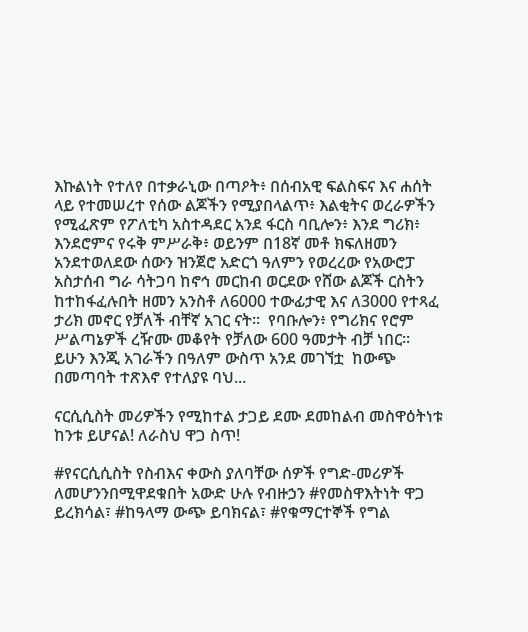እኩልነት የተለየ በተቃራኒው በጣዖት፥ በሰብአዊ ፍልስፍና እና ሐሰት ላይ የተመሠረተ የሰው ልጆችን የሚያበላልጥ፥ እልቂትና ወረራዎችን የሚፈጽም የፖለቲካ አስተዳደር አንደ ፋርስ ባቢሎን፥ እንደ ግሪክ፥ እንደሮምና የሩቅ ምሥራቅ፥ ወይንም በ18ኛ መቶ ክፍለዘመን አንደተወለደው ሰውን ዝንጀሮ አድርጎ ዓለምን የወረረው የአውሮፓ አስታሰብ ግራ ሳትጋባ ከኖኅ መርከብ ወርደው የሸው ልጆች ርስትን ከተከፋፈሉበት ዘመን አንስቶ ለ6000 ተውፊታዊ እና ለ3000 የተጻፈ ታሪክ መኖር የቻለች ብቸኛ አገር ናት።  የባቡሎን፥ የግሪክና የሮም ሥልጣኔዎች ረዥሙ መቆየት የቻለው 600 ዓመታት ብቻ ነበር። ይሁን እንጂ አገራችን በዓለም ውስጥ አንደ መገኘቷ  ከውጭ በመጣባት ተጽእኖ የተለያዩ ባህ...

ናርሲሲስት መሪዎችን የሚከተል ታጋይ ደሙ ደመከልብ መስዋዕትነቱ ከንቱ ይሆናል! ለራስህ ዋጋ ስጥ!

#የናርሲሲስት የስብእና ቀውስ ያለባቸው ሰዎች የግድ-መሪዎች ለመሆንንበሚዋደቁበት አውድ ሁሉ የብዙኃን #የመስዋእትነት ዋጋ ይረክሳል፣ #ከዓላማ ውጭ ይባክናል፣ #የቁማርተኞች የግል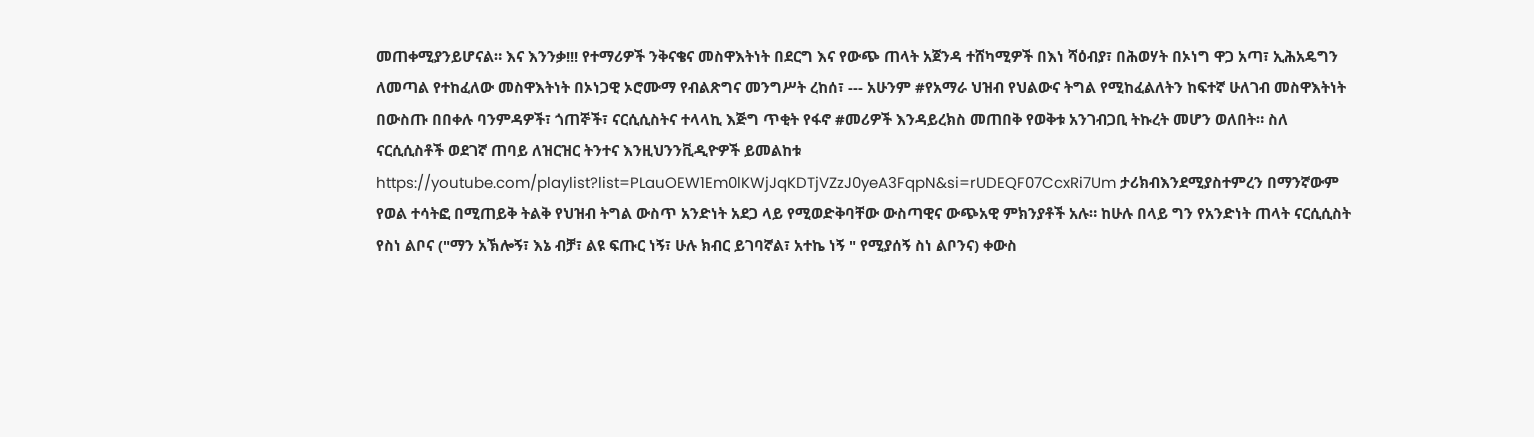መጠቀሚያንይሆናል። እና እንንቃ!!! የተማሪዎች ንቅናቄና መስዋእትነት በደርግ እና የውጭ ጠላት አጀንዳ ተሸካሚዎች በእነ ሻዕብያ፣ በሕወሃት በኦነግ ዋጋ አጣ፣ ኢሕአዴግን ለመጣል የተከፈለው መስዋእትነት በኦነጋዊ ኦሮሙማ የብልጽግና መንግሥት ረከሰ፣ --- አሁንም #የአማራ ህዝብ የህልውና ትግል የሚከፈልለትን ከፍተኛ ሁለገብ መስዋእትነት በውስጡ በበቀሉ ባንምዳዎች፣ ጎጠኞች፣ ናርሲሲስትና ተላላኪ እጅግ ጥቂት የፋኖ #መሪዎች እንዳይረክስ መጠበቅ የወቅቱ አንገብጋቢ ትኩረት መሆን ወለበት። ስለ ናርሲሲስቶች ወደገኛ ጠባይ ለዝርዝር ትንተና እንዚህንንቪዲዮዎች ይመልከቱ https://youtube.com/playlist?list=PLauOEW1Em0lKWjJqKDTjVZzJ0yeA3FqpN&si=rUDEQF07CcxRi7Um ታሪክብእንደሚያስተምረን በማንኛውም የወል ተሳትፎ በሚጠይቅ ትልቅ የህዝብ ትግል ውስጥ አንድነት አደጋ ላይ የሚወድቅባቸው ውስጣዊና ውጭአዊ ምክንያቶች አሉ። ከሁሉ በላይ ግን የአንድነት ጠላት ናርሲሲስት የስነ ልቦና ("ማን አኽሎኝ፣ እኔ ብቻ፣ ልዩ ፍጡር ነኝ፣ ሁሉ ክብር ይገባኛል፣ አተኬ ነኝ " የሚያሰኝ ስነ ልቦንና) ቀውስ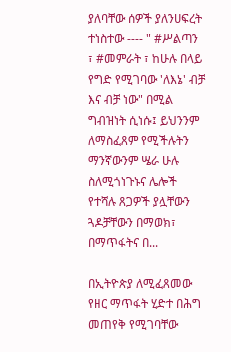ያለባቸው ሰዎች ያለንሀፍረት ተነስተው ---- " #ሥልጣን ፣ #መምራት ፣ ከሁሉ በላይ የግድ የሚገባው 'ለእኔ' ብቻ እና ብቻ ነው" በሚል ግብዝነት ሲነሱ፤ ይህንንም ለማስፈጸም የሚችሉትን ማንኛውንም ሤራ ሁሉ ስለሚጎነጉኑና ሌሎች የተሻሉ ጸጋዎች ያሏቸውን ጓዶቻቸውን በማወክ፣ በማጥፋትና በ...

በኢትዮጵያ ለሚፈጸመው የዘር ማጥፋት ሂድተ በሕግ መጠየቅ የሚገባቸው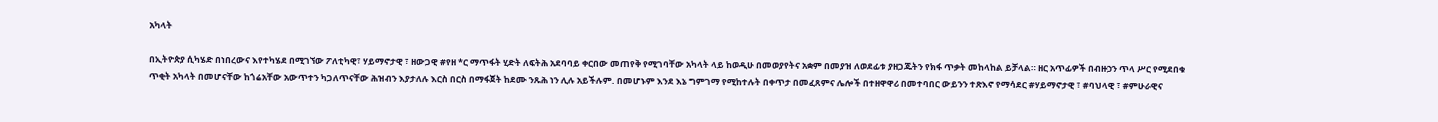አካላት

በኢትዮጵያ ሲካሄድ በነበረውና እየተካሄደ በሚገኘው ፖለቲካዊ፣ ሃይማኖታዊ ፣ ዘውጋዊ #የዘ *ር ማጥፋት ሂድት ለፍትሕ አደባባይ ቀርበው መጠየቅ የሚገባቸው አካላት ላይ ከወዲሁ በመወያየትና አቋም በመያዝ ለወደፊቱ ያዘጋጁትን የክፋ ጥቃት መከላከል ይቻላል። ዘር አጥፊዎች በብዙኃን ጥላ ሥር የሚደበቁ ጥቂት አካላት በመሆናቸው ከጎሬአቸው አውጥተን ካጋለጥናቸው ሕዝብን እያታለሉ እርስ በርስ በማፋጀት ከደሙ ንጹሕ ነን ሊሉ አይችሉም. በመሆኑም እንደ እኔ ግምገማ የሚከተሉት በቀጥታ በመፈጸምና ሌሎች በተዘዋዋሪ በመተባበር ውይንን ተጽእኖ የማሳደር #ሃይማኖታዊ ፣ #ባህላዊ ፣ #ምሁራዊና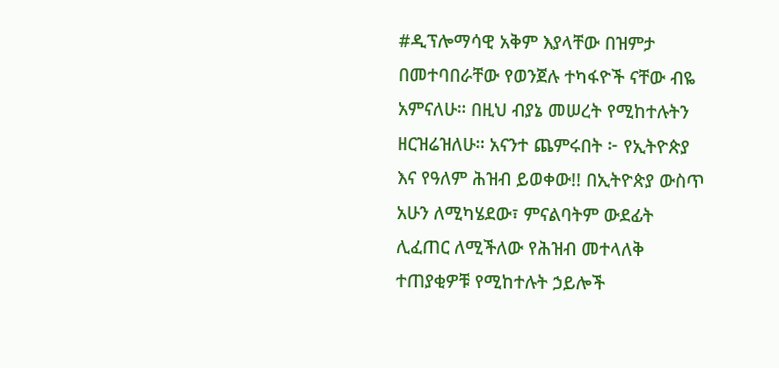#ዲፕሎማሳዊ አቅም እያላቸው በዝምታ በመተባበራቸው የወንጀሉ ተካፋዮች ናቸው ብዬ አምናለሁ። በዚህ ብያኔ መሠረት የሚከተሉትን ዘርዝሬዝለሁ። አናንተ ጨምሩበት ፦ የኢትዮጵያ እና የዓለም ሕዝብ ይወቀው!! በኢትዮጵያ ውስጥ አሁን ለሚካሄደው፣ ምናልባትም ውደፊት ሊፈጠር ለሚችለው የሕዝብ መተላለቅ ተጠያቂዎቹ የሚከተሉት ኃይሎች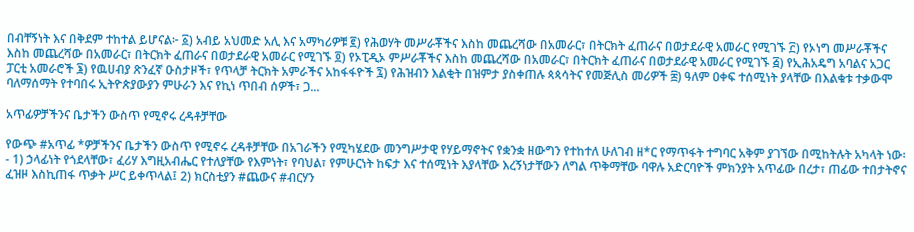በብቸኝነት እና በቅደም ተከተል ይሆናል፦ ፩) አብይ አህመድ አሊ እና አማካሪዎቹ ፪) የሕወሃት መሥራቾችና እስከ መጨረሻው በአመራር፣ በትርክት ፈጠራና በወታደራዊ አመራር የሚገኙ ፫) የኦነግ መሥራቾችና እስከ መጨረሻው በአመራር፣ በትርክት ፈጠራና በወታደራዊ አመራር የሚገኙ ፬) የኦፒዲኦ ምሥራቾችና እስከ መጨረሻው በአመራር፣ በትርክት ፈጠራና በወታደራዊ አመራር የሚገኙ ፭) የኢሕአዴግ አባልና አጋር ፓርቲ አመራሮች ፮) የዉሀብያ ጽንፈኛ ዑስታዞች፣ የጥላቻ ትርክት አምራችና አከፋፋዮች ፯) የሕዝብን እልቂት በዝምታ ያስቀጠሉ ጳጳሳትና የመጅሊስ መሪዎች ፰) ዓለም ዐቀፍ ተሰሚነት ያላቸው በእልቁቱ ተቃውሞ ባለማሰማት የተባበሩ ኢትዮጵያውያን ምሁራን እና የኪነ ጥበብ ሰዎች፣ ጋ...

አጥፊዎቻችንና ቤታችን ውስጥ የሚኖሩ ረዳቶቻቸው

የውጭ #አጥፊ *ዎቻችንና ቤታችን ውስጥ የሚኖሩ ረዳቶቻቸው በአገራችን የሚካሄደው መንግሥታዊ የሃይማኖትና የቋንቋ ዘውግን የተከተለ ሁለገብ ዘ*ር የማጥፋት ተግባር አቅም ያገኘው በሚከትሉት አካላት ነው፡- 1) ኃላፊነት የጎደላቸው፣ ፈሪሃ እግዚአብሔር የተለያቸው የእምነት፣ የባህል፣ የምሁርነት ከፍታ እና ተሰሚነት እያላቸው እረኝነታቸውን ለግል ጥቅማቸው ባዋሉ አድርባዮች ምክንያት አጥፊው በረታ፣ ጠፊው ተበታትኖና ፈዝዞ እስኪጠፋ ጥቃት ሥር ይቀጥላል፤ 2) ክርስቲያን #ጨውና #ብርሃን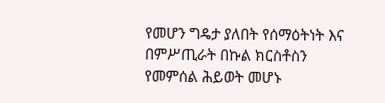የመሆን ግዴታ ያለበት የሰማዕትነት እና በምሥጢራት በኩል ክርስቶስን የመምሰል ሕይወት መሆኑ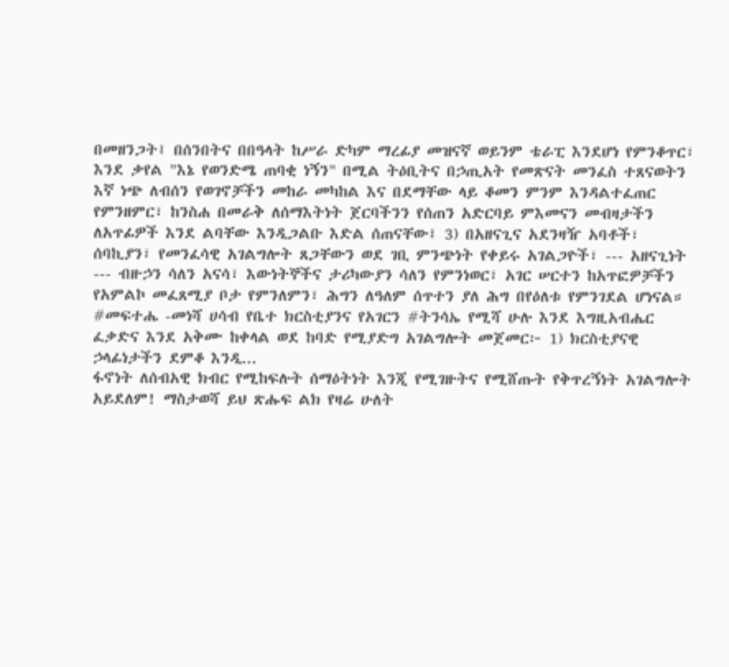በመዘንጋት፤ በሰንበትና በበዓላት ከሥራ ድካም ማረፊያ መዝናኛ ወይንም ቴራፒ እንደሆነ የምንቆጥር፣ እንደ ቃየል "እኔ የወንድሜ ጠባቂ ነኝን" በሚል ትዕቢትና በኃጢአት የመጽናት መንፈስ ተጸናወትን እኛ ነጭ ለብሰን የወገኖቻችን መከራ መካከል እና በደማቸው ላይ ቆመን ምንም እንዳልተፈጠር የምንዘምር፣ ከንስሐ በመራቅ ለሰማእትነት ጀርባችንን የሰጠን አድርባይ ምእመናን መብዛታችን ለአጥፊዎች እንደ ልባቸው እንዲጋልቡ እድል ሰጠናቸው፤ 3) በአዘናጊና አደንዛዥ አባቶች፣ ሰባኪያን፣ የመንፈሳዊ አገልግሎት ጸጋቸውን ወደ ገቢ ምንጭነት የቀይሩ አገልጋዮች፣ --- አዘናጊነት --- ብዙኃን ሳለን አናሳ፣ እውነትኞችና ታሪካውያን ሳለን የምንነወር፣ አገር ሠርተን ከአጥፎዎቻችን የአምልኮ መፈጸሚያ ቦታ የምንለምን፣ ሕግን ለዓለም ሰጥተን ያለ ሕግ በየዕለቱ የምንገደል ሆነናል። #መፍተሔ -መነሻ ሀሳብ የቤተ ክርስቲያንና የአገርን #ትንሳኤ የሚሻ ሁሉ እንደ እግዚአብሔር ፈቃድና እንደ አቅሙ ከቀላል ወደ ከባድ የሚያድግ አገልግሎት መጀመር፦ 1) ክርስቲያናዊ ኃላፊነታችን ደምቆ እንዲ...
ፋኖነት ለሰብአዊ ክብር የሚከፍሉት ሰማዕትነት እንጂ የሚገዙትና የሚሸጡት የቅጥረኝነት አገልግሎት አይደለም! ማስታወሻ ይህ ጽሑፍ ልክ የዛሬ ሁለት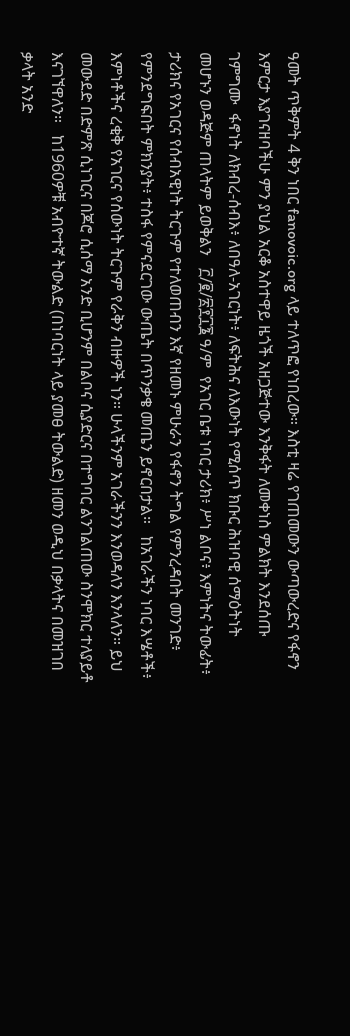ዓመት ጥቅምት 4 ቅን ነበር fanovoic.org ላይ ተለጥፎ የነበረው። እስቲ ዛሬ የገጠመውን ውጣውረድና የፋኖን እምርታ እያገናዘባችሁ ምን ያህል አርቆ አስተዋይ ዜጎች አዘጋጅተው እንቅፋት ለመቀነስ ምልክት እንደሰጡ ገምግሙ  ፋኖነት ለክብረ-ሰብእ፥ ለበዓለ-አገርነት፥ ለፍትሕና ለእውነት የሚሰጥ ክቡር ሕዝባዊ ሰማዕትነት መሆኑን ወዳጅም ጠላትም ይወቅልን   ፫/፪/፳፻፲፮ ዓ/ም  የአገር ቤቱ ነባር ታሪክ፥ ሥነ ልቦና፥ እምነትና ትውፊት፥ ታሪክና የአገርና የሰብአዊነት ትርጉም የተለወጠብን እኛ የዘመኑ ምሁራን የፋኖን ትግል የምንረዳበት መንገድ፥ የምንደግፍበት ምክንያት፥ ተስፋ የምናደርገው ውጤት በጥንቃቄ መጤን ይኖርበታል።   ከአገራችን ነባር እሤቶች፥ እምነቶችና ረቂቅ የአገርና የሰውነት ትርጉም የራቅን ብዙዎች ነን። ሁላችንም አገራችንን እንወዳለን እንላለን። ይህ መውደድ በድምጽ ሲነገርና በጆሮ ሲሰማ አንድ ቢሆንም በልቦና ሲያድርና በተግባር ልንገልጠው ስንሞክር ተለያይቶ እናገኘዋለን።   ከ1960ዎቹ አብዮተኛ ትውልድ (በነባርነት ላይ ያመፀ ትውልድ) ዘመን ወዲህ በቃላትና በመዝገበ ቃላት አንድ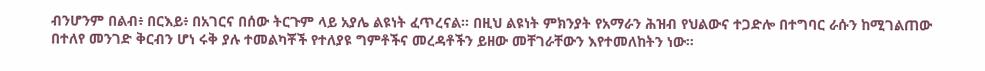ብንሆንም በልብ፥ በርእይ፥ በአገርና በሰው ትርጉም ላይ አያሌ ልዩነት ፈጥረናል። በዚህ ልዩነት ምክንያት የአማራን ሕዝብ የህልውና ተጋድሎ በተግባር ራሱን ከሚገልጠው በተለየ መንገድ ቅርብን ሆነ ሩቅ ያሉ ተመልካቾች የተለያዩ ግምቶችና መረዳቶችን ይዘው መቸገራቸውን እየተመለከትን ነው።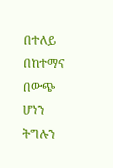በተለይ በከተማና በውጭ ሆነን ትግሉን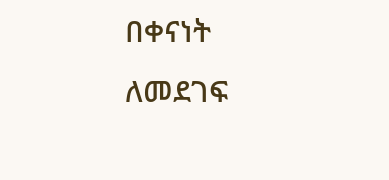በቀናነት ለመደገፍ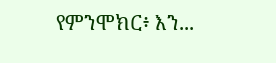የምንሞክር፥ እን...